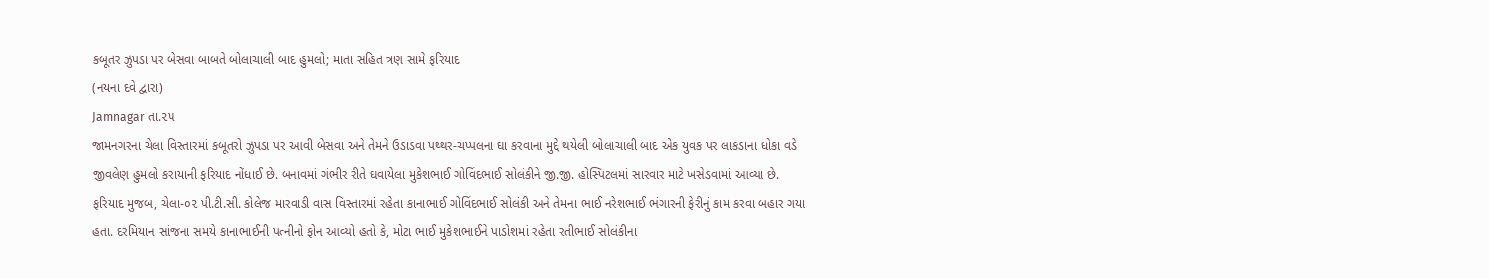કબૂતર ઝુપડા પર બેસવા બાબતે બોલાચાલી બાદ હુમલો; માતા સહિત ત્રણ સામે ફરિયાદ
(નયના દવે દ્વારા)
Jamnagar તા.૨૫
જામનગરના ચેલા વિસ્તારમાં કબૂતરો ઝુપડા પર આવી બેસવા અને તેમને ઉડાડવા પથ્થર-ચપ્પલના ઘા કરવાના મુદ્દે થયેલી બોલાચાલી બાદ એક યુવક પર લાકડાના ધોકા વડે જીવલેણ હુમલો કરાયાની ફરિયાદ નોંધાઈ છે. બનાવમાં ગંભીર રીતે ઘવાયેલા મુકેશભાઈ ગોવિંદભાઈ સોલંકીને જી.જી. હોસ્પિટલમાં સારવાર માટે ખસેડવામાં આવ્યા છે.
ફરિયાદ મુજબ, ચેલા-૦૨ પી.ટી.સી. કોલેજ મારવાડી વાસ વિસ્તારમાં રહેતા કાનાભાઈ ગોવિંદભાઈ સોલંકી અને તેમના ભાઈ નરેશભાઈ ભંગારની ફેરીનું કામ કરવા બહાર ગયા હતા. દરમિયાન સાંજના સમયે કાનાભાઈની પત્નીનો ફોન આવ્યો હતો કે, મોટા ભાઈ મુકેશભાઈને પાડોશમાં રહેતા રતીભાઈ સોલંકીના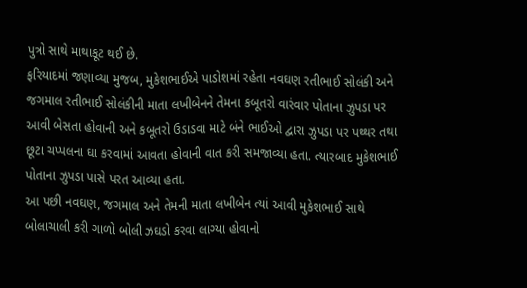પુત્રો સાથે માથાકૂટ થઈ છે.
ફરિયાદમાં જણાવ્યા મુજબ, મુકેશભાઈએ પાડોશમાં રહેતા નવઘણ રતીભાઈ સોલંકી અને જગમાલ રતીભાઈ સોલંકીની માતા લખીબેનને તેમના કબૂતરો વારંવાર પોતાના ઝુપડા પર આવી બેસતા હોવાની અને કબૂતરો ઉડાડવા માટે બંને ભાઈઓ દ્વારા ઝુપડા પર પથ્થર તથા છૂટા ચપ્પલના ઘા કરવામાં આવતા હોવાની વાત કરી સમજાવ્યા હતા. ત્યારબાદ મુકેશભાઈ પોતાના ઝુપડા પાસે પરત આવ્યા હતા.
આ પછી નવઘણ, જગમાલ અને તેમની માતા લખીબેન ત્યાં આવી મુકેશભાઈ સાથે બોલાચાલી કરી ગાળો બોલી ઝઘડો કરવા લાગ્યા હોવાનો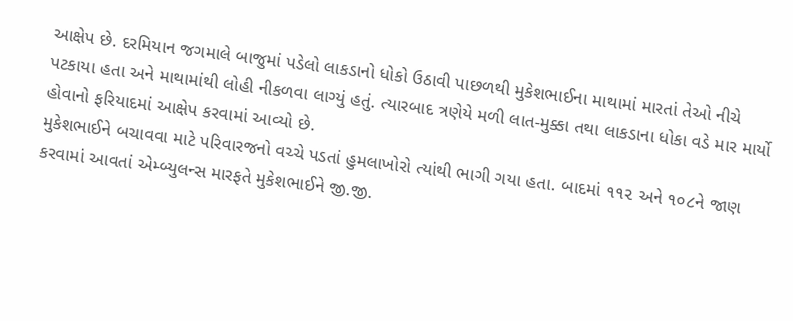આક્ષેપ છે. દરમિયાન જગમાલે બાજુમાં પડેલો લાકડાનો ધોકો ઉઠાવી પાછળથી મુકેશભાઈના માથામાં મારતાં તેઓ નીચે પટકાયા હતા અને માથામાંથી લોહી નીકળવા લાગ્યું હતું. ત્યારબાદ ત્રણેયે મળી લાત-મુક્કા તથા લાકડાના ધોકા વડે માર માર્યો હોવાનો ફરિયાદમાં આક્ષેપ કરવામાં આવ્યો છે.
મુકેશભાઈને બચાવવા માટે પરિવારજનો વચ્ચે પડતાં હુમલાખોરો ત્યાંથી ભાગી ગયા હતા. બાદમાં ૧૧૨ અને ૧૦૮ને જાણ કરવામાં આવતાં એમ્બ્યુલન્સ મારફતે મુકેશભાઈને જી.જી.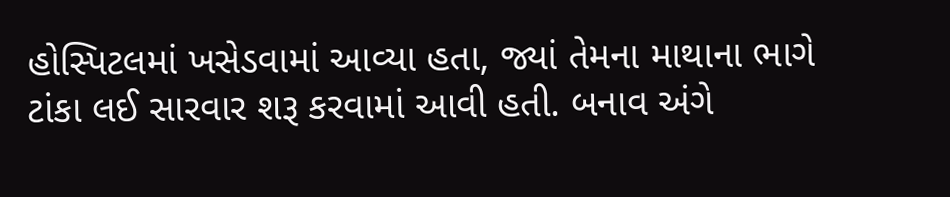હોસ્પિટલમાં ખસેડવામાં આવ્યા હતા, જ્યાં તેમના માથાના ભાગે ટાંકા લઈ સારવાર શરૂ કરવામાં આવી હતી. બનાવ અંગે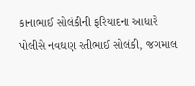કાનાભાઈ સોલંકીની ફરિયાદના આધારે પોલીસે નવઘણ રતીભાઈ સોલંકી, જગમાલ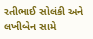રતીભાઈ સોલંકી અને લખીબેન સામે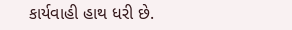કાર્યવાહી હાથ ધરી છે.